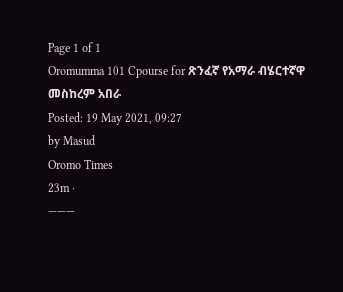Page 1 of 1
Oromumma 101 Cpourse for ጽንፈኛ የአማራ ብሄርተኛዋ መስከረም አበራ
Posted: 19 May 2021, 09:27
by Masud
Oromo Times
23m ·
———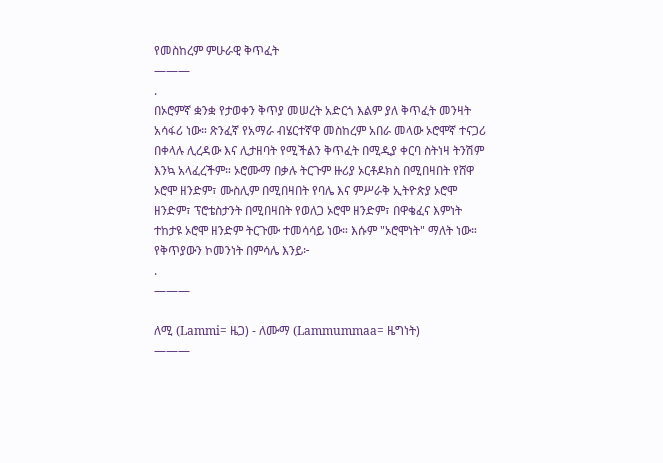የመስከረም ምሁራዊ ቅጥፈት
———
.
በኦሮምኛ ቋንቋ የታወቀን ቅጥያ መሠረት አድርጎ እልም ያለ ቅጥፈት መንዛት አሳፋሪ ነው። ጽንፈኛ የአማራ ብሄርተኛዋ መስከረም አበራ መላው ኦሮሞኛ ተናጋሪ በቀላሉ ሊረዳው እና ሊታዘባት የሚችልን ቅጥፈት በሚዲያ ቀርባ ስትነዛ ትንሽም እንኳ አላፈረችም። ኦሮሙማ በቃሉ ትርጉም ዙሪያ ኦርቶዶክስ በሚበዛበት የሸዋ ኦሮሞ ዘንድም፣ ሙስሊም በሚበዛበት የባሌ እና ምሥራቅ ኢትዮጵያ ኦሮሞ ዘንድም፣ ፕሮቴስታንት በሚበዛበት የወለጋ ኦሮሞ ዘንድም፣ በዋቄፈና እምነት ተከታዩ ኦሮሞ ዘንድም ትርጉሙ ተመሳሳይ ነው። እሱም "ኦሮሞነት" ማለት ነው። የቅጥያውን ኮመንነት በምሳሌ እንይ፦
.
———

ለሚ (Lammi= ዜጋ) - ለሙማ (Lammummaa= ዜግነት)
———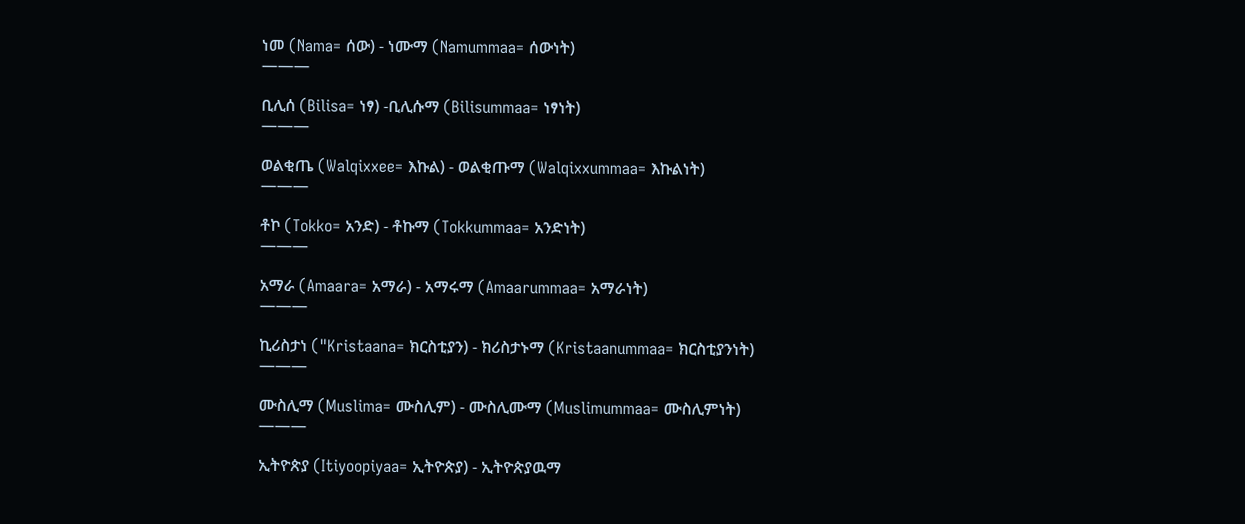ነመ (Nama= ሰው) - ነሙማ (Namummaa= ሰውነት)
———

ቢሊሰ (Bilisa= ነፃ) -ቢሊሱማ (Bilisummaa= ነፃነት)
———

ወልቂጤ (Walqixxee= እኩል) - ወልቂጡማ (Walqixxummaa= እኩልነት)
———

ቶኮ (Tokko= አንድ) - ቶኩማ (Tokkummaa= አንድነት)
———

አማራ (Amaara= አማራ) - አማሩማ (Amaarummaa= አማራነት)
———

ኪሪስታነ ("Kristaana= ክርስቲያን) - ክሪስታኑማ (Kristaanummaa= ክርስቲያንነት)
———

ሙስሊማ (Muslima= ሙስሊም) - ሙስሊሙማ (Muslimummaa= ሙስሊምነት)
———

ኢትዮጵያ (Itiyoopiyaa= ኢትዮጵያ) - ኢትዮጵያዉማ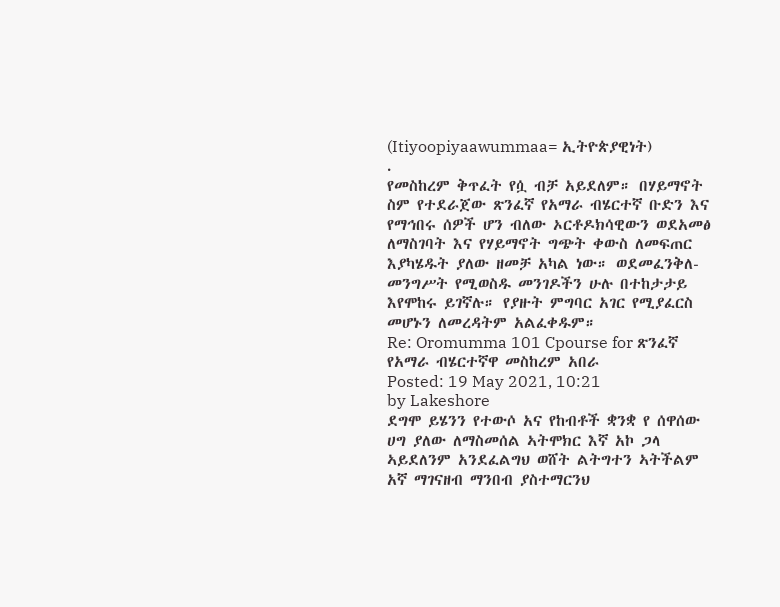(Itiyoopiyaawummaa= ኢትዮጵያዊነት)
.
የመስከረም ቅጥፈት የሷ ብቻ አይደለም። በሃይማኖት ስም የተደራጀው ጽንፈኛ የአማራ ብሄርተኛ ቡድን እና የማኅበሩ ሰዎች ሆን ብለው ኦርቶዶክሳዊውን ወደአመፅ ለማስገባት እና የሃይማኖት ግጭት ቀውስ ለመፍጠር እያካሄዱት ያለው ዘመቻ አካል ነው። ወደመፈንቅለ-መንግሥት የሚወስዱ መንገዶችን ሁሉ በተከታታይ እየሞከሩ ይገኛሉ። የያዙት ምግባር አገር የሚያፈርስ መሆኑን ለመረዳትም አልፈቀዱም።
Re: Oromumma 101 Cpourse for ጽንፈኛ የአማራ ብሄርተኛዋ መስከረም አበራ
Posted: 19 May 2021, 10:21
by Lakeshore
ደግሞ ይሄንን የተውሶ አና የከብቶች ቋንቋ የ ሰዋሰው ሀግ ያለው ለማስመሰል ኣትሞክር እኛ አኮ ጋላ ኣይደለንም አንደፈልግህ ወሸት ልትግተን ኣትችልም አኛ ማገናዘብ ማንበብ ያስተማርንህ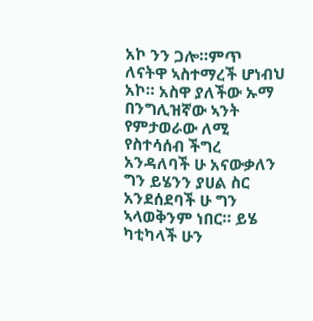አኮ ንን ጋሎ።ምጥ ለናትዋ ኣስተማረች ሆነብህ አኮ። አስዋ ያለችው ኡማ በንግሊዝኛው ኣንት የምታወራው ለሚ
የስተሳሰብ ችግረ አንዳለባች ሁ አናውቃለን ግን ይሄንን ያሀል ስር አንደሰደባች ሁ ግን ኣላወቅንም ነበር። ይሄ ካቲካላች ሁን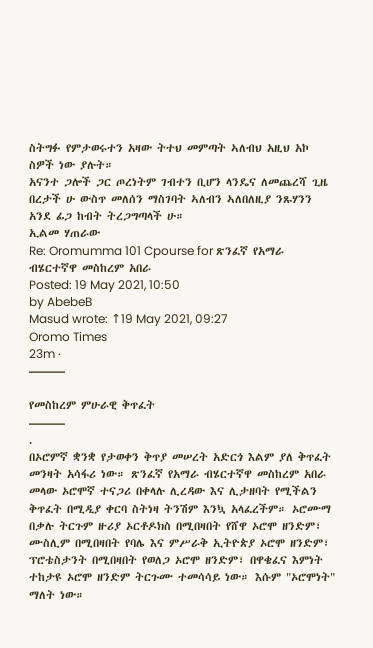ስትግፉ የምታወሩተን አዛው ትተህ መምጣት ኣለብህ አዚህ አኮ ስዎች ነው ያሉት።
አናንተ ጋሎች ጋር ጦረነትም ገብተን ቢሆን ላንዴና ለመጨረሻ ጊዜ በረታች ሁ ውስጥ መለሰን ማስገባት ኣለብን ኣለበለዚያ ንጹሃንን አንደ ፊጋ ከብት ትረጋግጣላች ሁ።
ኢልመ ሃጠራው
Re: Oromumma 101 Cpourse for ጽንፈኛ የአማራ ብሄርተኛዋ መስከረም አበራ
Posted: 19 May 2021, 10:50
by AbebeB
Masud wrote: ↑19 May 2021, 09:27
Oromo Times
23m ·
———

የመስከረም ምሁራዊ ቅጥፈት
———
.
በኦሮምኛ ቋንቋ የታወቀን ቅጥያ መሠረት አድርጎ እልም ያለ ቅጥፈት መንዛት አሳፋሪ ነው። ጽንፈኛ የአማራ ብሄርተኛዋ መስከረም አበራ መላው ኦሮሞኛ ተናጋሪ በቀላሉ ሊረዳው እና ሊታዘባት የሚችልን ቅጥፈት በሚዲያ ቀርባ ስትነዛ ትንሽም እንኳ አላፈረችም። ኦሮሙማ በቃሉ ትርጉም ዙሪያ ኦርቶዶክስ በሚበዛበት የሸዋ ኦሮሞ ዘንድም፣ ሙስሊም በሚበዛበት የባሌ እና ምሥራቅ ኢትዮጵያ ኦሮሞ ዘንድም፣ ፕሮቴስታንት በሚበዛበት የወለጋ ኦሮሞ ዘንድም፣ በዋቄፈና እምነት ተከታዩ ኦሮሞ ዘንድም ትርጉሙ ተመሳሳይ ነው። እሱም "ኦሮሞነት" ማለት ነው።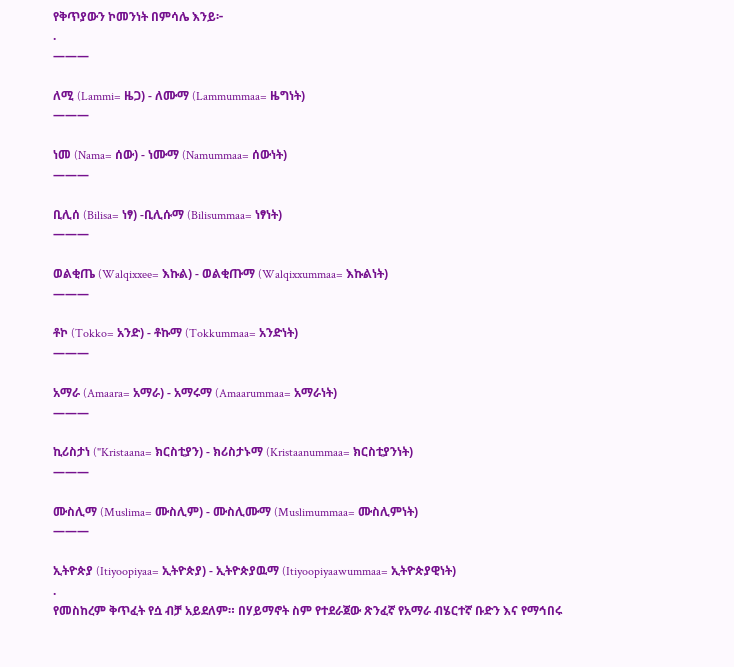የቅጥያውን ኮመንነት በምሳሌ እንይ፦
.
———

ለሚ (Lammi= ዜጋ) - ለሙማ (Lammummaa= ዜግነት)
———

ነመ (Nama= ሰው) - ነሙማ (Namummaa= ሰውነት)
———

ቢሊሰ (Bilisa= ነፃ) -ቢሊሱማ (Bilisummaa= ነፃነት)
———

ወልቂጤ (Walqixxee= እኩል) - ወልቂጡማ (Walqixxummaa= እኩልነት)
———

ቶኮ (Tokko= አንድ) - ቶኩማ (Tokkummaa= አንድነት)
———

አማራ (Amaara= አማራ) - አማሩማ (Amaarummaa= አማራነት)
———

ኪሪስታነ ("Kristaana= ክርስቲያን) - ክሪስታኑማ (Kristaanummaa= ክርስቲያንነት)
———

ሙስሊማ (Muslima= ሙስሊም) - ሙስሊሙማ (Muslimummaa= ሙስሊምነት)
———

ኢትዮጵያ (Itiyoopiyaa= ኢትዮጵያ) - ኢትዮጵያዉማ (Itiyoopiyaawummaa= ኢትዮጵያዊነት)
.
የመስከረም ቅጥፈት የሷ ብቻ አይደለም። በሃይማኖት ስም የተደራጀው ጽንፈኛ የአማራ ብሄርተኛ ቡድን እና የማኅበሩ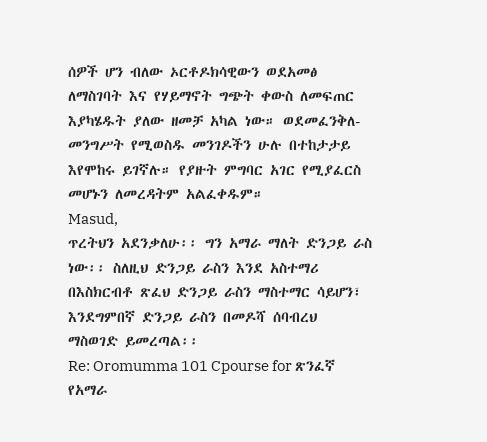ሰዎች ሆን ብለው ኦርቶዶክሳዊውን ወደአመፅ ለማስገባት እና የሃይማኖት ግጭት ቀውስ ለመፍጠር እያካሄዱት ያለው ዘመቻ አካል ነው። ወደመፈንቅለ-መንግሥት የሚወስዱ መንገዶችን ሁሉ በተከታታይ እየሞከሩ ይገኛሉ። የያዙት ምግባር አገር የሚያፈርስ መሆኑን ለመረዳትም አልፈቀዱም።
Masud,
ጥረትህን አደንቃለሁ፡፡ ግን አማራ ማለት ድንጋይ ራስ ነው፡፡ ስለዚህ ድንጋይ ራስን እንደ አስተማሪ በእስክርብቶ ጽፈህ ድንጋይ ራስን ማስተማር ሳይሆን፣ እንደግምበኛ ድንጋይ ራስን በመዶሻ ሰባብረህ ማስወገድ ይመረጣል፡፡
Re: Oromumma 101 Cpourse for ጽንፈኛ የአማራ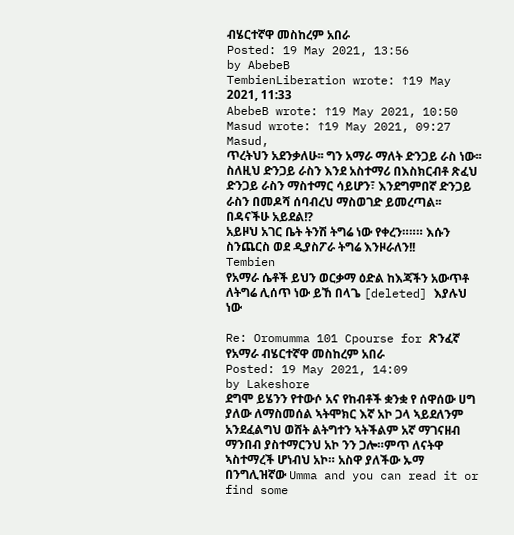ብሄርተኛዋ መስከረም አበራ
Posted: 19 May 2021, 13:56
by AbebeB
TembienLiberation wrote: ↑19 May 2021, 11:33
AbebeB wrote: ↑19 May 2021, 10:50
Masud wrote: ↑19 May 2021, 09:27
Masud,
ጥረትህን አደንቃለሁ፡፡ ግን አማራ ማለት ድንጋይ ራስ ነው፡፡ ስለዚህ ድንጋይ ራስን እንደ አስተማሪ በእስክርብቶ ጽፈህ ድንጋይ ራስን ማስተማር ሳይሆን፣ እንደግምበኛ ድንጋይ ራስን በመዶሻ ሰባብረህ ማስወገድ ይመረጣል፡፡
በዳናችሁ አይደል!?
አይዞህ አገር ቤት ትንሽ ትግሬ ነው የቀረን።።። እሱን ስንጨርስ ወደ ዲያስፖራ ትግሬ እንዞራለን!!
Tembien
የአማራ ሴቶች ይህን ወርቃማ ዕድል ከእጃችን አውጥቶ ለትግሬ ሊሰጥ ነው ይኸ በላጌ [deleted] እያሉህ ነው

Re: Oromumma 101 Cpourse for ጽንፈኛ የአማራ ብሄርተኛዋ መስከረም አበራ
Posted: 19 May 2021, 14:09
by Lakeshore
ደግሞ ይሄንን የተውሶ አና የከብቶች ቋንቋ የ ሰዋሰው ሀግ ያለው ለማስመሰል ኣትሞክር እኛ አኮ ጋላ ኣይደለንም አንደፈልግህ ወሸት ልትግተን ኣትችልም አኛ ማገናዘብ ማንበብ ያስተማርንህ አኮ ንን ጋሎ።ምጥ ለናትዋ ኣስተማረች ሆነብህ አኮ። አስዋ ያለችው ኡማ በንግሊዝኛው Umma and you can read it or find some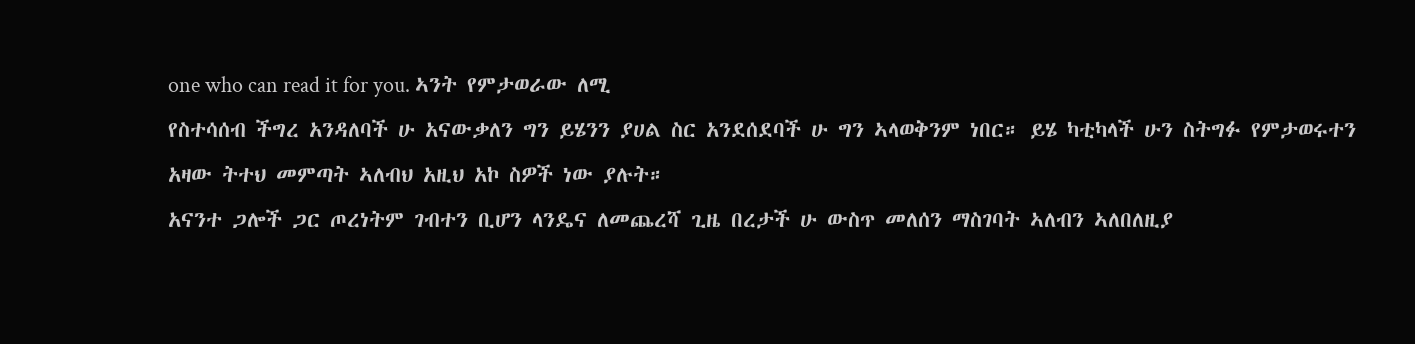one who can read it for you. ኣንት የምታወራው ለሚ
የስተሳሰብ ችግረ አንዳለባች ሁ አናውቃለን ግን ይሄንን ያሀል ስር አንደሰደባች ሁ ግን ኣላወቅንም ነበር። ይሄ ካቲካላች ሁን ስትግፉ የምታወሩተን አዛው ትተህ መምጣት ኣለብህ አዚህ አኮ ስዎች ነው ያሉት።
አናንተ ጋሎች ጋር ጦረነትም ገብተን ቢሆን ላንዴና ለመጨረሻ ጊዜ በረታች ሁ ውስጥ መለሰን ማስገባት ኣለብን ኣለበለዚያ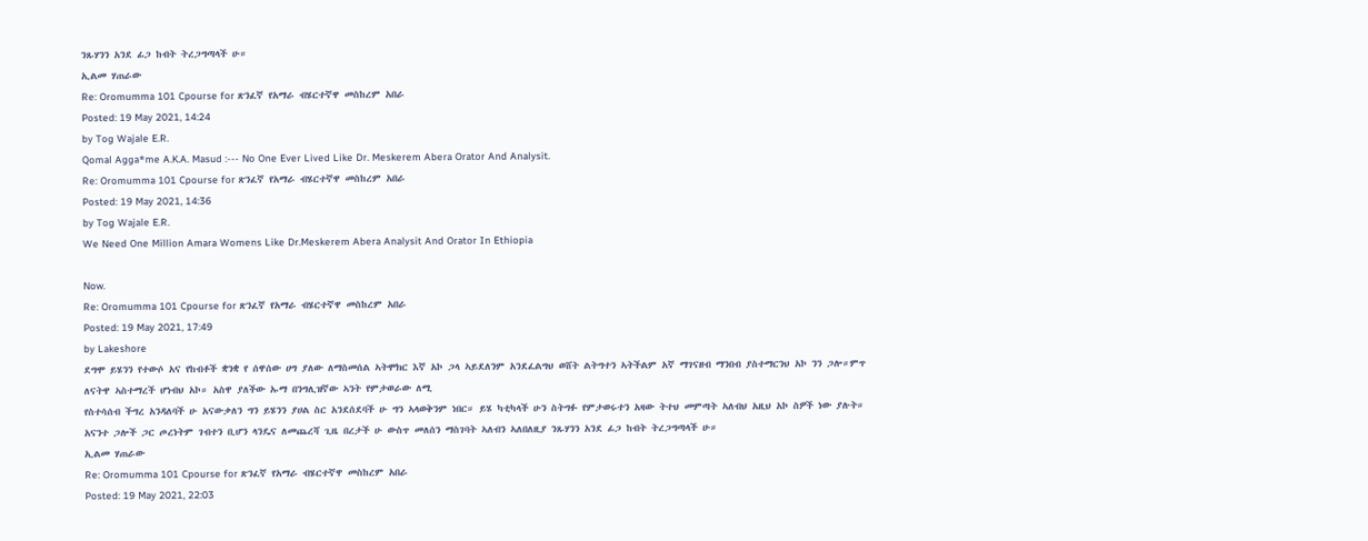ንጹሃንን አንደ ፊጋ ከብት ትረጋግጣላች ሁ።
ኢልመ ሃጠራው
Re: Oromumma 101 Cpourse for ጽንፈኛ የአማራ ብሄርተኛዋ መስከረም አበራ
Posted: 19 May 2021, 14:24
by Tog Wajale E.R.
Qomal Agga*me A.K.A. Masud :--- No One Ever Lived Like Dr. Meskerem Abera Orator And Analysit.
Re: Oromumma 101 Cpourse for ጽንፈኛ የአማራ ብሄርተኛዋ መስከረም አበራ
Posted: 19 May 2021, 14:36
by Tog Wajale E.R.
We Need One Million Amara Womens Like Dr.Meskerem Abera Analysit And Orator In Ethiopia

Now.
Re: Oromumma 101 Cpourse for ጽንፈኛ የአማራ ብሄርተኛዋ መስከረም አበራ
Posted: 19 May 2021, 17:49
by Lakeshore
ደግሞ ይሄንን የተውሶ አና የከብቶች ቋንቋ የ ሰዋሰው ሀግ ያለው ለማስመሰል ኣትሞክር እኛ አኮ ጋላ ኣይደለንም አንደፈልግህ ወሸት ልትግተን ኣትችልም አኛ ማገናዘብ ማንበብ ያስተማርንህ አኮ ንን ጋሎ።ምጥ ለናትዋ ኣስተማረች ሆነብህ አኮ። አስዋ ያለችው ኡማ በንግሊዝኛው ኣንት የምታወራው ለሚ
የስተሳሰብ ችግረ አንዳለባች ሁ አናውቃለን ግን ይሄንን ያሀል ስር አንደሰደባች ሁ ግን ኣላወቅንም ነበር። ይሄ ካቲካላች ሁን ስትግፉ የምታወሩተን አዛው ትተህ መምጣት ኣለብህ አዚህ አኮ ስዎች ነው ያሉት።
አናንተ ጋሎች ጋር ጦረነትም ገብተን ቢሆን ላንዴና ለመጨረሻ ጊዜ በረታች ሁ ውስጥ መለሰን ማስገባት ኣለብን ኣለበለዚያ ንጹሃንን አንደ ፊጋ ከብት ትረጋግጣላች ሁ።
ኢልመ ሃጠራው
Re: Oromumma 101 Cpourse for ጽንፈኛ የአማራ ብሄርተኛዋ መስከረም አበራ
Posted: 19 May 2021, 22:03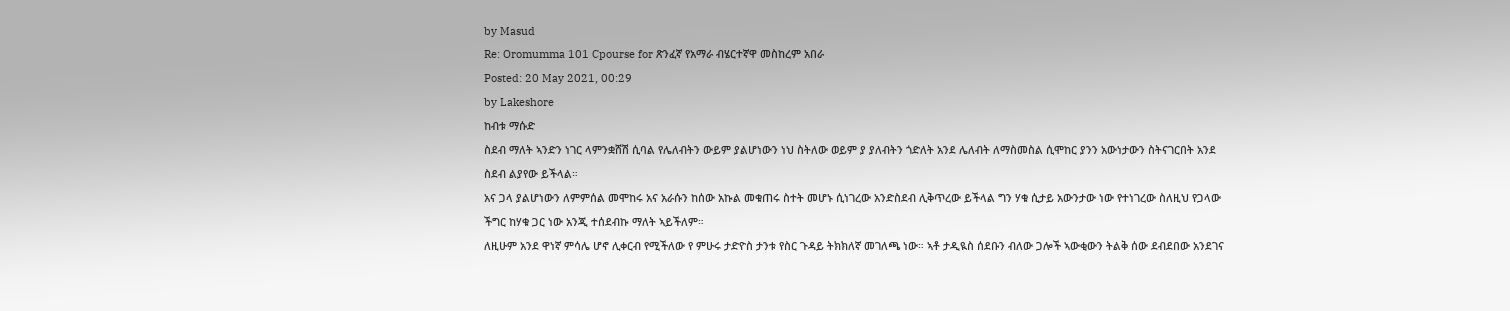by Masud
Re: Oromumma 101 Cpourse for ጽንፈኛ የአማራ ብሄርተኛዋ መስከረም አበራ
Posted: 20 May 2021, 00:29
by Lakeshore
ከብቱ ማሱድ
ስደብ ማለት ኣንድን ነገር ላምንቋሸሽ ሲባል የሌለብትን ውይም ያልሆነውን ነህ ስትለው ወይም ያ ያለብትን ጎድለት አንደ ሌለብት ለማስመስል ሲሞከር ያንን አውነታውን ስትናገርበት አንደ ስደብ ልያየው ይችላል።
አና ጋላ ያልሆነውን ለምምሰል መሞከሩ አና አራሱን ከሰው አኩል መቁጠሩ ስተት መሆኑ ሲነገረው አንድስደብ ሊቅጥረው ይችላል ግን ሃቁ ሲታይ አውንታው ነው የተነገረው ስለዚህ የጋላው ችግር ከሃቁ ጋር ነው አንጂ ተሰደብኩ ማለት ኣይችለም።
ለዚሁም አንደ ዋነኛ ምሳሌ ሆኖ ሊቀርብ የሚችለው የ ምሁሩ ታድዮስ ታንቱ የስር ጉዳይ ትክክለኛ መገለጫ ነው። ኣቶ ታዲዪስ ሰደቡን ብለው ጋሎች ኣውቂውን ትልቅ ሰው ደብደበው አንደገና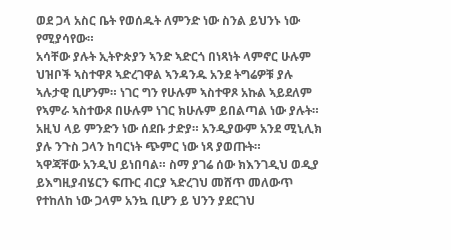ወደ ጋላ አስር ቤት የወሰዱት ለምንድ ነው ስንል ይህንኑ ነው የሚያሳየው።
አሳቸው ያሉት ኢትዮጵያን ኣንድ ኣድርጎ በነጻነት ላምኖር ሁሉም ህዝቦች ኣስተዋጾ ኣድረገዋል ኣንዳንዱ አንደ ትግሬዎቹ ያሉ ኣሉታዊ ቢሆንም። ነገር ግን የሁሉም ኣስተዋጾ አኩል ኣይደለም የኣምራ ኣስተውጾ በሁሉም ነገር ክሁሉም ይበልጣል ነው ያሉት። አዚህ ላይ ምንድን ነው ሰደቡ ታድያ። አንዲያውም አንደ ሚኒሊክ ያሉ ንጉስ ጋላን ከባርነት ጭምር ነው ነጻ ያወጡት።
ኣዋጃቸው አንዲህ ይነበባል። ስማ ያገሬ ሰው ክእንገዲህ ወዲያ ይእግዚያብሄርን ፍጡር ብርያ ኣድረገህ መሸጥ መለውጥ የተከለከ ነው ጋላም አንኳ ቢሆን ይ ህንን ያደርገህ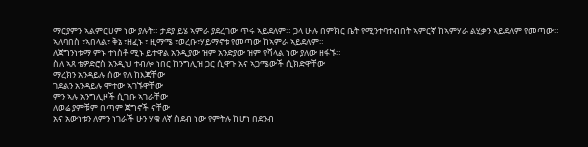ማርያምን ኣልምርሀም ነው ያሉት። ታደያ ይሄ ኣምራ ያደረገው ጥሩ ኣይደለም። ጋላ ሁሉ በምክር ቤት የሚንተባተብበት ኣምርኛ ከኣምሃራ ልሂቃን ኣይደለም የመጣው። ኣለባበስ ፣ኣበላል፣ ቅኔ ፣ዘፈኑ ፣ ዚማሜ ፣ወረቡ፣ሃይማኖቱ የመጣው ከኣምራ ኣይደለም።
ለጀግንነቱማ ምኑ ተነስቶ ሚኑ ይተዋል አንዲያው ዝም አንድያው ዝም የሻላል ነው ያለው ዘፋኙ።
ስለ ኣጸ ቴዎድሮስ አንዲህ ተብሎ ነበር ከንግሊዝ ጋር ሲዋጉ አና ኣጋሜውች ሲክድዋቸው
ማረክን አንዳይሉ ሰው የለ ከእጃቸው
ገደልን አንዳይሉ ሞተው ኣገኙዋቸው
ምን ኣሉ አንግሊዞች ሲገቡ ኣገራቸው
ለወሬ ያምቹም በጣም ጀግኖች ናቸው
አና አውነቱን ለምን ነገራች ሁን ሃቁ ለኛ ስደብ ነው የምትሉ ከሆነ በደንብ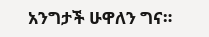አንግታች ሁዋለን ግና።